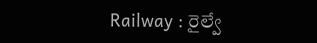Railway : రైల్వే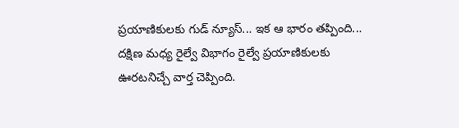ప్రయాణికులకు గుడ్ న్యూస్... ఇక ఆ భారం తప్పింది...
దక్షిణ మధ్య రైల్వే విభాగం రైల్వే ప్రయాణికులకు ఊరటనిచ్చే వార్త చెప్పింది.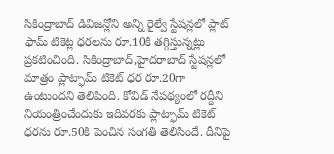సికింద్రాబాద్ డివిజన్లోని అన్ని రైల్వే స్టేషన్లలో ప్లాట్ ఫామ్ టికెట్ల ధరలను రూ.10కి తగ్గిస్తున్నట్లు ప్రకటించింది. సికింద్రాబాద్,హైదరాబాద్ స్టేషన్లలో మాత్రం ప్లాట్ఫామ్ టికెట్ ధర రూ.20గా ఉంటుందని తెలిపింది. కోవిడ్ నేపథ్యంలో రద్దీని నియంత్రించేందుకు ఇదివరకు ప్లాట్ఫామ్ టికెట్ ధరను రూ.50కి పెంచిన సంగతి తెలిసిందే. దీనిపై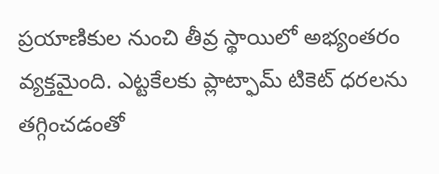ప్రయాణికుల నుంచి తీవ్ర స్థాయిలో అభ్యంతరం వ్యక్తమైంది. ఎట్టకేలకు ప్లాట్ఫామ్ టికెట్ ధరలను తగ్గించడంతో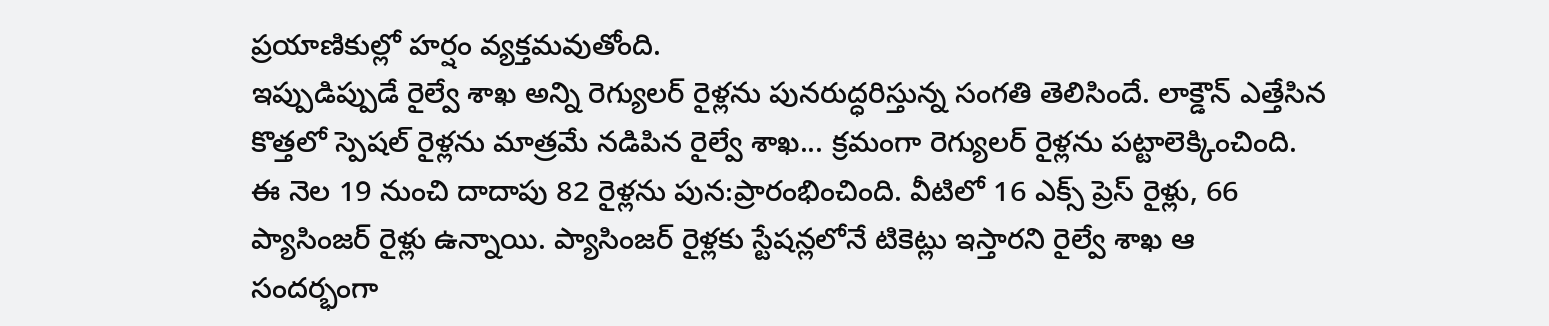ప్రయాణికుల్లో హర్షం వ్యక్తమవుతోంది.
ఇప్పుడిప్పుడే రైల్వే శాఖ అన్ని రెగ్యులర్ రైళ్లను పునరుద్ధరిస్తున్న సంగతి తెలిసిందే. లాక్డౌన్ ఎత్తేసిన కొత్తలో స్పెషల్ రైళ్లను మాత్రమే నడిపిన రైల్వే శాఖ... క్రమంగా రెగ్యులర్ రైళ్లను పట్టాలెక్కించింది. ఈ నెల 19 నుంచి దాదాపు 82 రైళ్లను పున:ప్రారంభించింది. వీటిలో 16 ఎక్స్ ప్రెస్ రైళ్లు, 66 ప్యాసింజర్ రైళ్లు ఉన్నాయి. ప్యాసింజర్ రైళ్లకు స్టేషన్లలోనే టికెట్లు ఇస్తారని రైల్వే శాఖ ఆ సందర్భంగా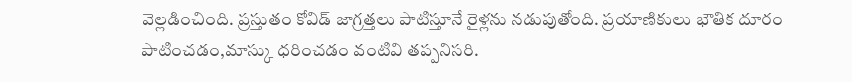వెల్లడించింది. ప్రస్తుతం కోవిడ్ జాగ్రత్తలు పాటిస్తూనే రైళ్లను నడుపుతోంది. ప్రయాణికులు భౌతిక దూరం పాటించడం,మాస్కు ధరించడం వంటివి తప్పనిసరి.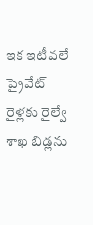ఇక ఇటీవలే ప్రైవేట్ రైళ్లకు రైల్వే శాఖ బిడ్లను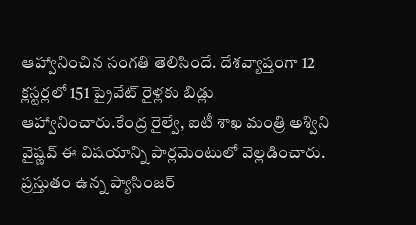ఆహ్వానించిన సంగతి తెలిసిందే. దేశవ్యాప్తంగా 12 క్లస్టర్లలో 151 ప్రైవేట్ రైళ్లకు బిడ్లు ఆహ్వానించారు.కేంద్ర రైల్వే, ఐటీ శాఖ మంత్రి అశ్విని వైష్ణవ్ ఈ విషయాన్ని పార్లమెంటులో వెల్లడించారు. ప్రస్తుతం ఉన్న ప్యాసింజర్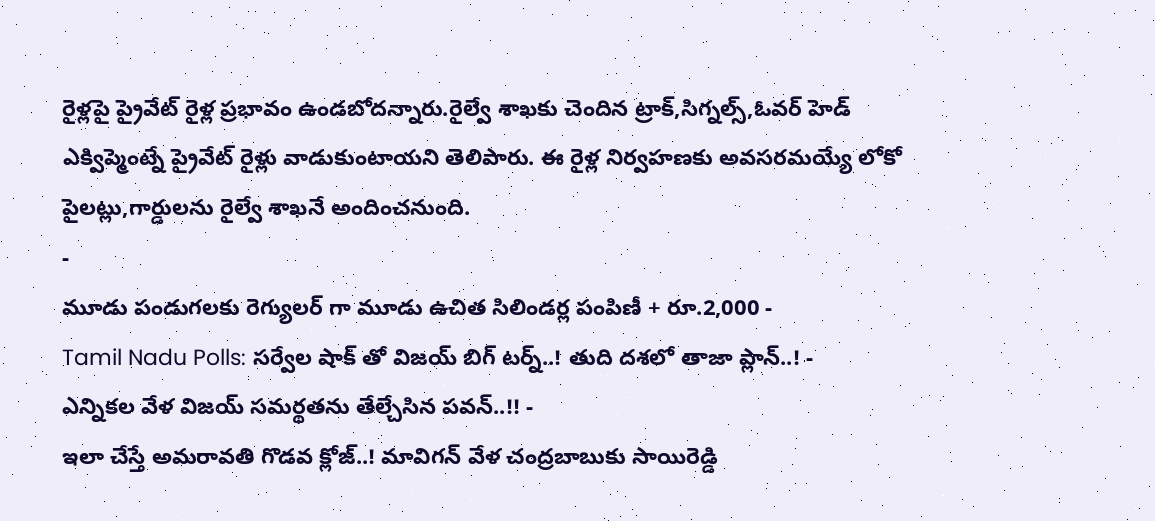రైళ్లపై ప్రైవేట్ రైళ్ల ప్రభావం ఉండబోదన్నారు.రైల్వే శాఖకు చెందిన ట్రాక్,సిగ్నల్స్,ఓవర్ హెడ్ ఎక్విప్మెంట్నే ప్రైవేట్ రైళ్లు వాడుకుంటాయని తెలిపారు. ఈ రైళ్ల నిర్వహణకు అవసరమయ్యే లోకో పైలట్లు,గార్డులను రైల్వే శాఖనే అందించనుంది.
-
మూడు పండుగలకు రెగ్యులర్ గా మూడు ఉచిత సిలిండర్ల పంపిణీ + రూ.2,000 -
Tamil Nadu Polls: సర్వేల షాక్ తో విజయ్ బిగ్ టర్న్..! తుది దశలో తాజా ప్లాన్..! -
ఎన్నికల వేళ విజయ్ సమర్థతను తేల్చేసిన పవన్..!! -
ఇలా చేస్తే అమరావతి గొడవ క్లోజ్..! మావిగన్ వేళ చంద్రబాబుకు సాయిరెడ్డి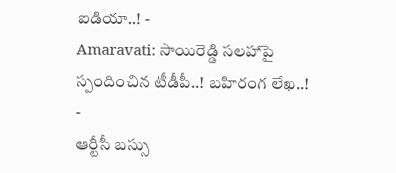ఐడియా..! -
Amaravati: సాయిరెడ్డి సలహాపై స్పందించిన టీడీపీ..! బహిరంగ లేఖ..! -
ఆర్టీసీ బస్సు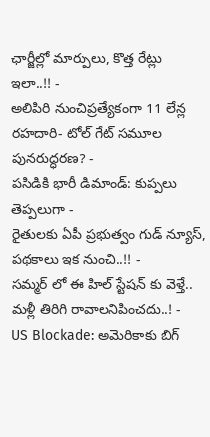ఛార్జీల్లో మార్పులు, కొత్త రేట్లు ఇలా..!! -
అలిపిరి నుంచిప్రత్యేకంగా 11 లేన్ల రహదారి- టోల్ గేట్ సమూల పునరుద్ధరణ? -
పసిడికి భారీ డిమాండ్: కుప్పలు తెప్పలుగా -
రైతులకు ఏపీ ప్రభుత్వం గుడ్ న్యూస్, పథకాలు ఇక నుంచి..!! -
సమ్మర్ లో ఈ హిల్ స్టేషన్ కు వెళ్తే.. మళ్లీ తిరిగి రావాలనిపించదు..! -
US Blockade: అమెరికాకు బిగ్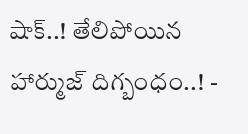షాక్..! తేలిపోయిన హార్ముజ్ దిగ్బంధం..! -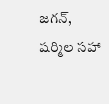జగన్, షర్మిల సహా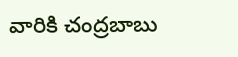వారికి చంద్రబాబు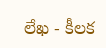లేఖ - కీలక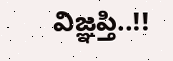విజ్ఞప్తి..!!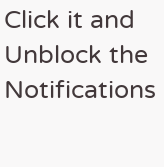Click it and Unblock the Notifications